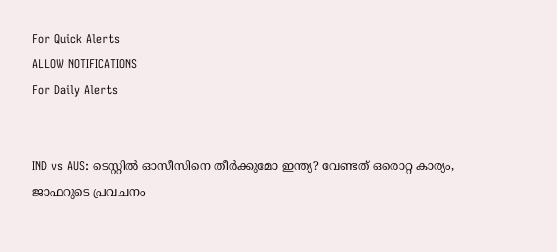For Quick Alerts
ALLOW NOTIFICATIONS
For Daily Alerts


IND vs AUS: ടെസ്റ്റില്‍ ഓസീസിനെ തീര്‍ക്കുമോ ഇന്ത്യ? വേണ്ടത് ഒരൊറ്റ കാര്യം, ജാഫറുടെ പ്രവചനം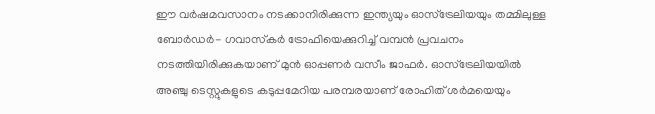ഈ വര്‍ഷമവസാനം നടക്കാനിരിക്കുന്ന ഇന്ത്യയും ഓസ്‌ട്രേലിയയും തമ്മിലുള്ള ബോര്‍ഡര്‍- ഗവാസ്‌കര്‍ ട്രോഫിയെക്കുറിച്ച് വമ്പന്‍ പ്രവചനം നടത്തിയിരിക്കുകയാണ് മുന്‍ ഓപ്പണര്‍ വസീം ജാഫര്‍. ഓസ്‌ട്രേലിയയില്‍ അഞ്ചു ടെസ്റ്റുകളുടെ കടുപ്പമേറിയ പരമ്പരയാണ് രോഹിത് ശര്‍മയെയും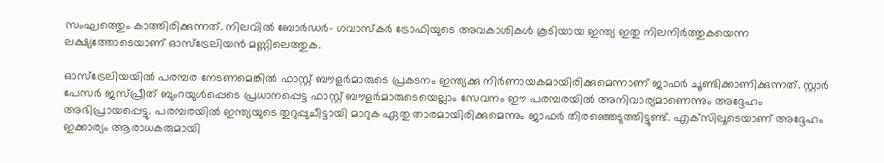സംഘത്തെും കാത്തിരിക്കുന്നത്. നിലവില്‍ ബോര്‍ഡര്‍- ഗവാസ്‌കര്‍ ട്രോഫിയുടെ അവകാശികള്‍ കൂടിയായ ഇന്ത്യ ഇതു നിലനിര്‍ത്തുകയെന്ന ലക്ഷ്യത്തോടെയാണ് ഓസ്‌ട്രേലിയന്‍ മണ്ണിലെത്തുക.

ഓസ്‌ട്രേലിയയില്‍ പരമ്പര നേടണമെങ്കില്‍ ഫാസ്റ്റ് ബൗളര്‍മാരുടെ പ്രകടനം ഇന്ത്യക്കു നിര്‍ണായകമായിരിക്കുമെന്നാണ് ജാഫര്‍ ചൂണ്ടിക്കാണിക്കുന്നത്. സ്റ്റാര്‍ പേസര്‍ ജസ്പ്രീത് ബുംറയുള്‍പ്പെടെ പ്രധാനപ്പെട്ട ഫാസ്റ്റ് ബൗളര്‍മാരുടെയെല്ലാം സേവനം ഈ പരമ്പരയില്‍ അനിവാര്യമാണെന്നും അദ്ദേഹം അഭിപ്രായപ്പെട്ടു. പരമ്പരയില്‍ ഇന്ത്യയുടെ തുറുപ്പുചീട്ടായി മാറുക ഏതു താരമായിരിക്കുമെന്നും ജാഫര്‍ തിരഞ്ഞെടുത്തിട്ടുണ്ട്. എക്‌സിലൂടെയാണ് അദ്ദേഹം ഇക്കാര്യം ആരാധകരുമായി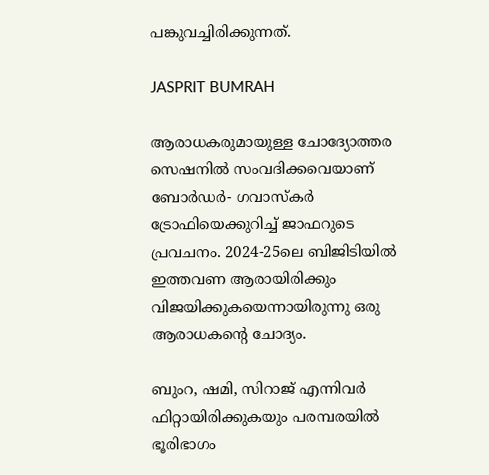പങ്കുവച്ചിരിക്കുന്നത്.

JASPRIT BUMRAH

ആരാധകരുമായുള്ള ചോദ്യോത്തര സെഷനില്‍ സംവദിക്കവെയാണ് ബോര്‍ഡര്‍- ഗവാസ്‌കര്‍ ട്രോഫിയെക്കുറിച്ച് ജാഫറുടെ പ്രവചനം. 2024-25ലെ ബിജിടിയില്‍ ഇത്തവണ ആരായിരിക്കും വിജയിക്കുകയെന്നായിരുന്നു ഒരു ആരാധകന്റെ ചോദ്യം.

ബുംറ, ഷമി, സിറാജ് എന്നിവര്‍ ഫിറ്റായിരിക്കുകയും പരമ്പരയില്‍ ഭൂരിഭാഗം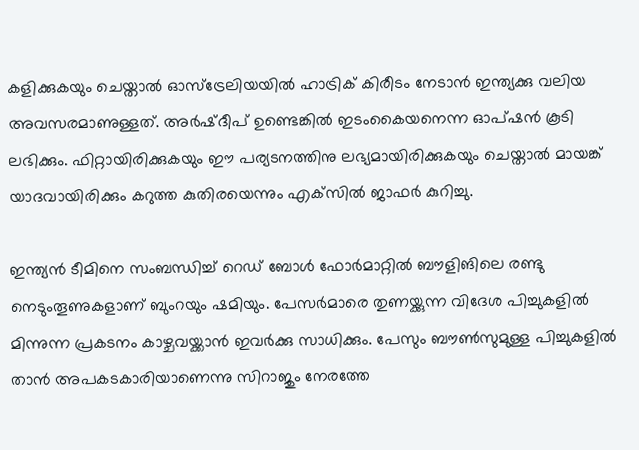കളിക്കുകയും ചെയ്താല്‍ ഓസ്‌ട്രേലിയയില്‍ ഹാട്രിക് കിരീടം നേടാന്‍ ഇന്ത്യക്കു വലിയ അവസരമാണുള്ളത്. അര്‍ഷ്ദീപ് ഉണ്ടെങ്കില്‍ ഇടംകൈയനെന്ന ഓപ്ഷന്‍ കൂടി ലഭിക്കും. ഫിറ്റായിരിക്കുകയും ഈ പര്യടനത്തിനു ലഭ്യമായിരിക്കുകയും ചെയ്താല്‍ മായങ്ക് യാദവായിരിക്കും കറുത്ത കുതിരയെന്നും എക്‌സില്‍ ജാഫര്‍ കുറിച്ചു.

ഇന്ത്യന്‍ ടീമിനെ സംബന്ധിച്ച് റെഡ് ബോള്‍ ഫോര്‍മാറ്റില്‍ ബൗളിങിലെ രണ്ടു നെടുംതൂണുകളാണ് ബുംറയും ഷമിയും. പേസര്‍മാരെ തുണയ്ക്കുന്ന വിദേശ പിച്ചുകളില്‍ മിന്നുന്ന പ്രകടനം കാഴ്ചവയ്ക്കാന്‍ ഇവര്‍ക്കു സാധിക്കും. പേസും ബൗണ്‍സുമുള്ള പിച്ചുകളില്‍ താന്‍ അപകടകാരിയാണെന്നു സിറാജും നേരത്തേ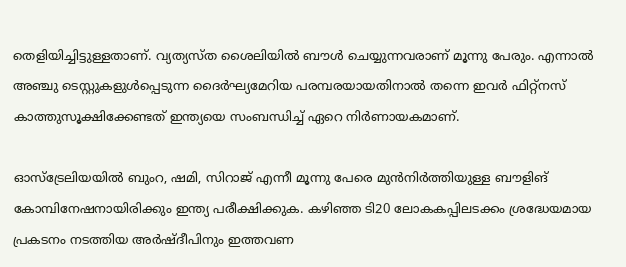തെളിയിച്ചിട്ടുള്ളതാണ്. വ്യത്യസ്ത ശൈലിയില്‍ ബൗള്‍ ചെയ്യുന്നവരാണ് മൂന്നു പേരും. എന്നാല്‍ അഞ്ചു ടെസ്റ്റുകളുള്‍പ്പെടുന്ന ദൈര്‍ഘ്യമേറിയ പരമ്പരയായതിനാല്‍ തന്നെ ഇവര്‍ ഫിറ്റ്‌നസ് കാത്തുസൂക്ഷിക്കേണ്ടത് ഇന്ത്യയെ സംബന്ധിച്ച് ഏറെ നിര്‍ണായകമാണ്.

ഓസ്‌ട്രേലിയയില്‍ ബുംറ, ഷമി, സിറാജ് എന്നീ മൂന്നു പേരെ മുന്‍നിര്‍ത്തിയുള്ള ബൗളിങ് കോമ്പിനേഷനായിരിക്കും ഇന്ത്യ പരീക്ഷിക്കുക. കഴിഞ്ഞ ടി20 ലോകകപ്പിലടക്കം ശ്രദ്ധേയമായ പ്രകടനം നടത്തിയ അര്‍ഷ്ദീപിനും ഇത്തവണ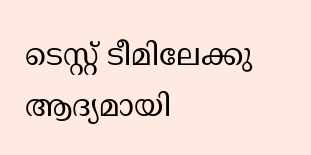ടെസ്റ്റ് ടീമിലേക്കു ആദ്യമായി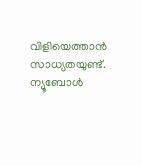വിളിയെത്താന്‍ സാധ്യതയുണ്ട്. ന്യൂബോള്‍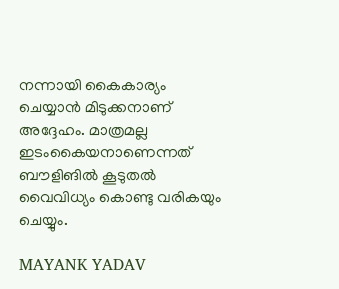നന്നായി കൈകാര്യം ചെയ്യാന്‍ മിടുക്കനാണ് അദ്ദേഹം. മാത്രമല്ല ഇടംകൈയനാണെന്നത് ബൗളിങില്‍ കൂടുതല്‍ വൈവിധ്യം കൊണ്ടു വരികയും ചെയ്യും.

MAYANK YADAV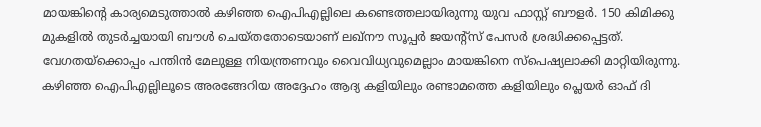മായങ്കിന്റെ കാര്യമെടുത്താല്‍ കഴിഞ്ഞ ഐപിഎല്ലിലെ കണ്ടെത്തലായിരുന്നു യുവ ഫാസ്റ്റ് ബൗളര്‍. 150 കിമിക്കു മുകളില്‍ തുടര്‍ച്ചയായി ബൗള്‍ ചെയ്തതോടെയാണ് ലഖ്‌നൗ സൂപ്പര്‍ ജയന്റ്‌സ് പേസര്‍ ശ്രദ്ധിക്കപ്പെട്ടത്. വേഗതയ്‌ക്കൊപ്പം പന്തിന്‍ മേലുള്ള നിയന്ത്രണവും വൈവിധ്യവുമെല്ലാം മായങ്കിനെ സ്‌പെഷ്യലാക്കി മാറ്റിയിരുന്നു. കഴിഞ്ഞ ഐപിഎല്ലിലൂടെ അരങ്ങേറിയ അദ്ദേഹം ആദ്യ കളിയിലും രണ്ടാമത്തെ കളിയിലും പ്ലെയര്‍ ഓഫ് ദി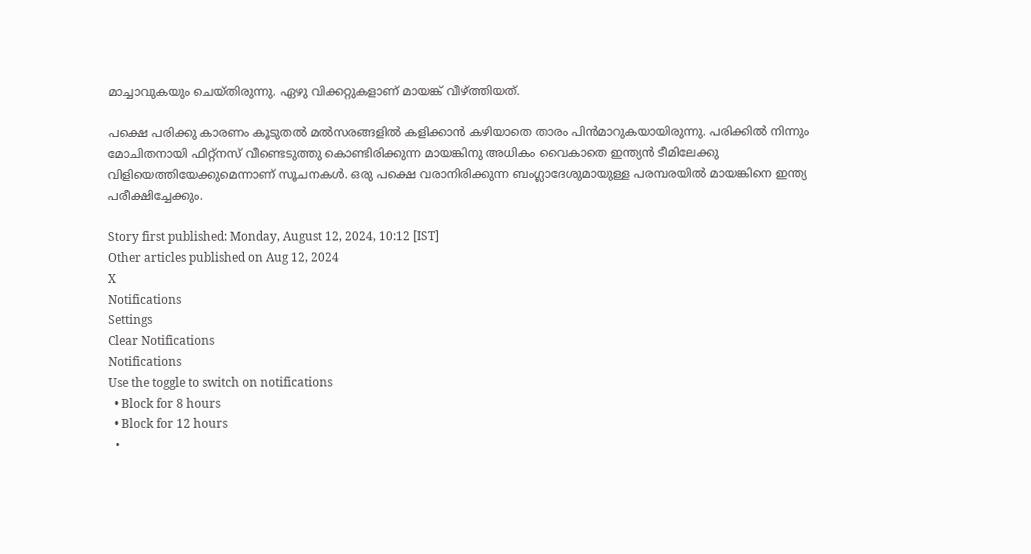മാച്ചാവുകയും ചെയ്തിരുന്നു. ഏഴു വിക്കറ്റുകളാണ് മായങ്ക് വീഴ്ത്തിയത്.

പക്ഷെ പരിക്കു കാരണം കൂടുതല്‍ മല്‍സരങ്ങളില്‍ കളിക്കാന്‍ കഴിയാതെ താരം പിന്‍മാറുകയായിരുന്നു. പരിക്കില്‍ നിന്നും മോചിതനായി ഫിറ്റ്‌നസ് വീണ്ടെടുത്തു കൊണ്ടിരിക്കുന്ന മായങ്കിനു അധികം വൈകാതെ ഇന്ത്യന്‍ ടീമിലേക്കു വിളിയെത്തിയേക്കുമെന്നാണ് സൂചനകള്‍. ഒരു പക്ഷെ വരാനിരിക്കുന്ന ബംഗ്ലാദേശുമായുള്ള പരമ്പരയില്‍ മായങ്കിനെ ഇന്ത്യ പരീക്ഷിച്ചേക്കും.

Story first published: Monday, August 12, 2024, 10:12 [IST]
Other articles published on Aug 12, 2024
X
Notifications
Settings
Clear Notifications
Notifications
Use the toggle to switch on notifications
  • Block for 8 hours
  • Block for 12 hours
  •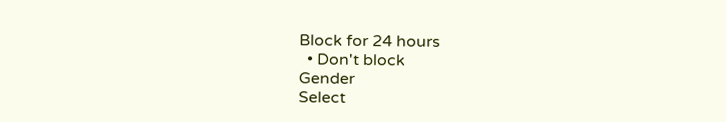Block for 24 hours
  • Don't block
Gender
Select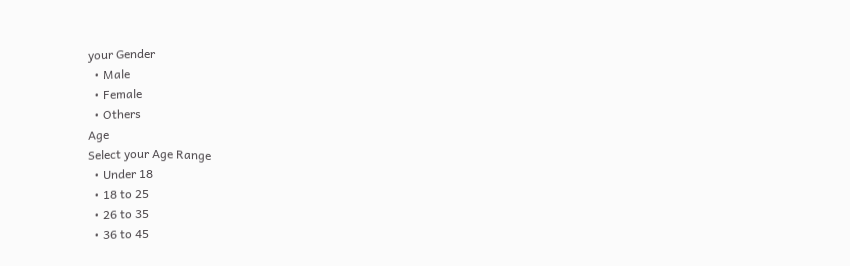your Gender
  • Male
  • Female
  • Others
Age
Select your Age Range
  • Under 18
  • 18 to 25
  • 26 to 35
  • 36 to 45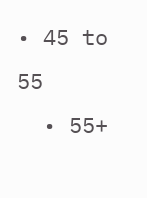• 45 to 55
  • 55+